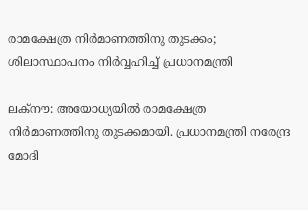രാമക്ഷേത്ര നിര്‍മാണത്തിനു തുടക്കം; ശിലാസ്ഥാപനം നിര്‍വ്വഹിച്ച് പ്രധാനമന്ത്രി

ലക്‌നൗ: അയോധ്യയില്‍ രാമക്ഷേത്ര നിര്‍മാണത്തിനു തുടക്കമായി. പ്രധാനമന്ത്രി നരേന്ദ്ര മോദി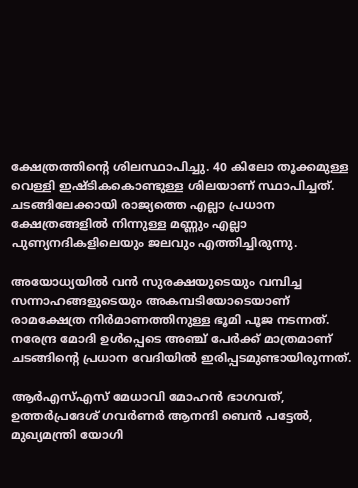ക്ഷേത്രത്തിന്റെ ശിലസ്ഥാപിച്ചു. 40 കിലോ തൂക്കമുള്ള വെള്ളി ഇഷ്ടികകൊണ്ടുള്ള ശിലയാണ് സ്ഥാപിച്ചത്. ചടങ്ങിലേക്കായി രാജ്യത്തെ എല്ലാ പ്രധാന ക്ഷേത്രങ്ങളില്‍ നിന്നുള്ള മണ്ണും എല്ലാ പുണ്യനദികളിലെയും ജലവും എത്തിച്ചിരുന്നു.

അയോധ്യയില്‍ വന്‍ സുരക്ഷയുടെയും വമ്പിച്ച സന്നാഹങ്ങളുടെയും അകമ്പടിയോടെയാണ് രാമക്ഷേത്ര നിര്‍മാണത്തിനുള്ള ഭൂമി പൂജ നടന്നത്. നരേന്ദ്ര മോദി ഉള്‍പ്പെടെ അഞ്ച് പേര്‍ക്ക് മാത്രമാണ് ചടങ്ങിന്റെ പ്രധാന വേദിയില്‍ ഇരിപ്പടമുണ്ടായിരുന്നത്.

ആര്‍എസ്എസ് മേധാവി മോഹന്‍ ഭാഗവത്, ഉത്തര്‍പ്രദേശ് ഗവര്‍ണര്‍ ആനന്ദി ബെന്‍ പട്ടേല്‍, മുഖ്യമന്ത്രി യോഗി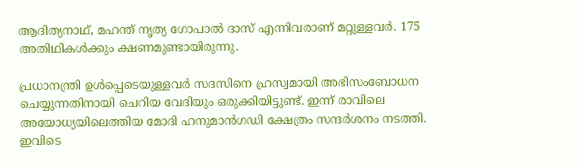ആദിത്യനാഥ്, മഹന്ത് നൃത്യ ഗോപാല്‍ ദാസ് എന്നിവരാണ് മറ്റുള്ളവര്‍. 175 അതിഥികള്‍ക്കും ക്ഷണമുണ്ടായിരുന്നു.

പ്രധാനന്ത്രി ഉള്‍പ്പെടെയുള്ളവര്‍ സദസിനെ ഹ്രസ്വമായി അഭിസംബോധന ചെയ്യുന്നതിനായി ചെറിയ വേദിയും ഒരുക്കിയിട്ടുണ്ട്. ഇന്ന് രാവിലെ അയോധ്യയിലെത്തിയ മോദി ഹനുമാന്‍ഗഡി ക്ഷേത്രം സന്ദര്‍ശനം നടത്തി. ഇവിടെ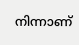നിന്നാണ്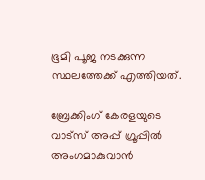ഭൂമി പൂജ നടക്കുന്ന സ്ഥലത്തേക്ക് എത്തിയത്.

ബ്രേക്കിംഗ് കേരളയുടെ വാട്സ് അപ്പ് ഗ്രൂപ്പിൽ അംഗമാകുവാൻ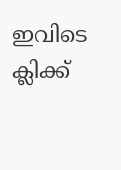ഇവിടെ ക്ലിക്ക്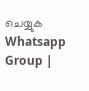ചെയ്യുക Whatsapp Group |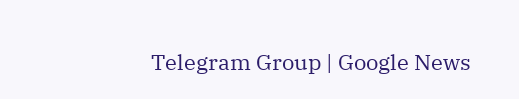Telegram Group | Google News